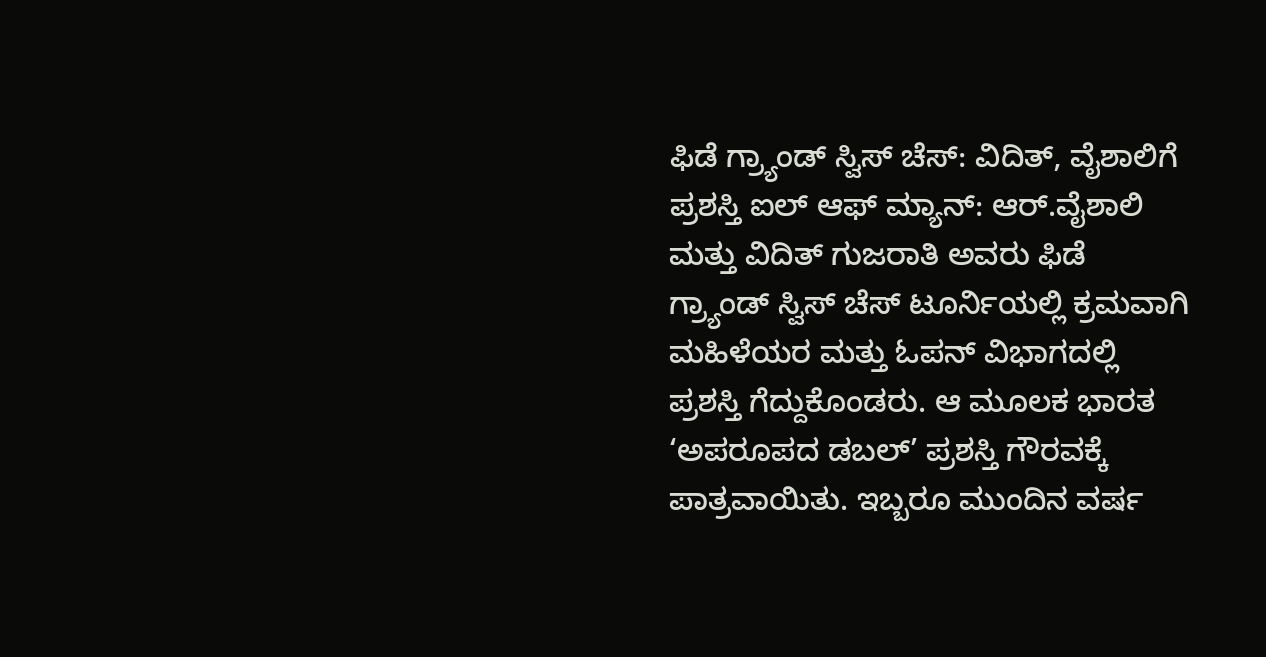ಫಿಡೆ ಗ್ರ್ಯಾಂಡ್‌ ಸ್ವಿಸ್‌ ಚೆಸ್‌: ವಿದಿತ್‌, ವೈಶಾಲಿಗೆ ಪ್ರಶಸ್ತಿ ಐಲ್‌ ಆಫ್ ಮ್ಯಾನ್: ಆರ್‌.ವೈಶಾಲಿ ಮತ್ತು ವಿದಿತ್‌ ಗುಜರಾತಿ ಅವರು ಫಿಡೆ ಗ್ರ್ಯಾಂಡ್‌ ಸ್ವಿಸ್‌ ಚೆಸ್‌ ಟೂರ್ನಿಯಲ್ಲಿ ಕ್ರಮವಾಗಿ ಮಹಿಳೆಯರ ಮತ್ತು ಓಪನ್ ವಿಭಾಗದಲ್ಲಿ ಪ್ರಶಸ್ತಿ ಗೆದ್ದುಕೊಂಡರು. ಆ ಮೂಲಕ ಭಾರತ ‘ಅಪರೂಪದ ಡಬಲ್‌’ ಪ್ರಶಸ್ತಿ ಗೌರವಕ್ಕೆ ಪಾತ್ರವಾಯಿತು. ಇಬ್ಬರೂ ಮುಂದಿನ ವರ್ಷ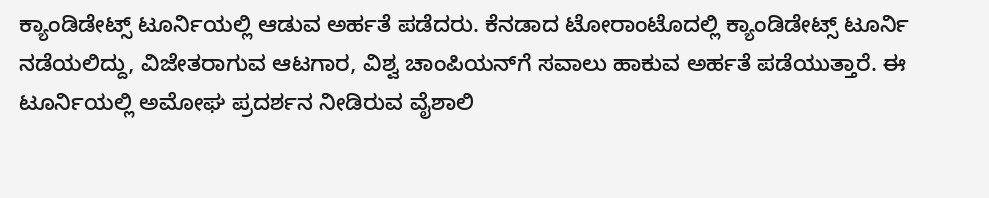ಕ್ಯಾಂಡಿಡೇಟ್ಸ್ ಟೂರ್ನಿಯಲ್ಲಿ ಆಡುವ ಅರ್ಹತೆ ಪಡೆದರು. ಕೆನಡಾದ ಟೋರಾಂಟೊದಲ್ಲಿ ಕ್ಯಾಂಡಿಡೇಟ್ಸ್‌ ಟೂರ್ನಿ ನಡೆಯಲಿದ್ದು, ವಿಜೇತರಾಗುವ ಆಟಗಾರ, ವಿಶ್ವ ಚಾಂಪಿಯನ್‌ಗೆ ಸವಾಲು ಹಾಕುವ ಅರ್ಹತೆ ಪಡೆಯುತ್ತಾರೆ. ಈ ಟೂರ್ನಿಯಲ್ಲಿ ಅಮೋಘ ಪ್ರದರ್ಶನ ನೀಡಿರುವ ವೈಶಾಲಿ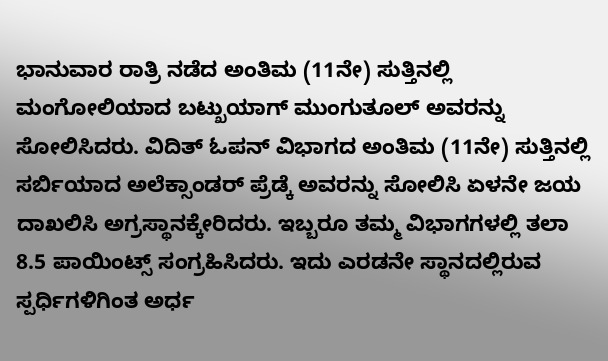ಭಾನುವಾರ ರಾತ್ರಿ ನಡೆದ ಅಂತಿಮ (11ನೇ) ಸುತ್ತಿನಲ್ಲಿ ಮಂಗೋಲಿಯಾದ ಬಟ್ಖುಯಾಗ್ ಮುಂಗುತೂಲ್ ಅವರನ್ನು ಸೋಲಿಸಿದರು. ವಿದಿತ್‌ ಓಪನ್ ವಿಭಾಗದ ಅಂತಿಮ (11ನೇ) ಸುತ್ತಿನಲ್ಲಿ ಸರ್ಬಿಯಾದ ಅಲೆಕ್ಸಾಂಡರ್ ಪ್ರೆಡ್ಕೆ ಅವರನ್ನು ಸೋಲಿಸಿ ಏಳನೇ ಜಯ ದಾಖಲಿಸಿ ಅಗ್ರಸ್ಥಾನಕ್ಕೇರಿದರು. ಇಬ್ಬರೂ ತಮ್ಮ ವಿಭಾಗಗಳಲ್ಲಿ ತಲಾ 8.5 ಪಾಯಿಂಟ್ಸ್‌ ಸಂಗ್ರಹಿಸಿದರು. ಇದು ಎರಡನೇ ಸ್ಥಾನದಲ್ಲಿರುವ ಸ್ಪರ್ಧಿಗಳಿಗಿಂತ ಅರ್ಧ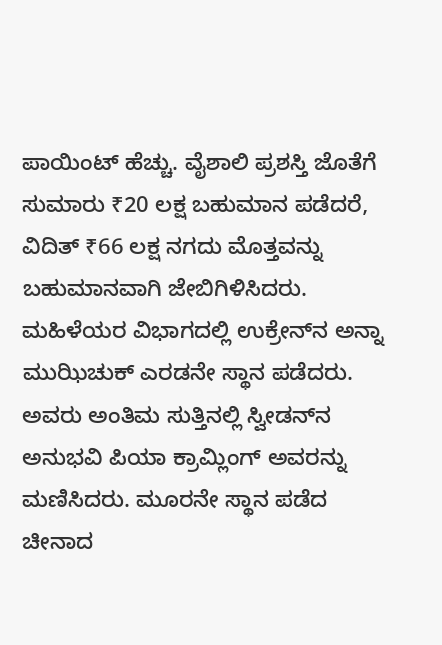ಪಾಯಿಂಟ್‌ ಹೆಚ್ಚು. ವೈಶಾಲಿ ಪ್ರಶಸ್ತಿ ಜೊತೆಗೆ ಸುಮಾರು ₹20 ಲಕ್ಷ ಬಹುಮಾನ ಪಡೆದರೆ, ವಿದಿತ್‌ ₹66 ಲಕ್ಷ ನಗದು ಮೊತ್ತವನ್ನು ಬಹುಮಾನವಾಗಿ ಜೇಬಿಗಿಳಿಸಿದರು. ಮಹಿಳೆಯರ ವಿಭಾಗದಲ್ಲಿ ಉಕ್ರೇನ್‌ನ ಅನ್ನಾ ಮುಝಿಚುಕ್ ಎರಡನೇ ಸ್ಥಾನ ಪಡೆದರು. ಅವರು ಅಂತಿಮ ಸುತ್ತಿನಲ್ಲಿ ಸ್ವೀಡನ್‌ನ ಅನುಭವಿ ಪಿಯಾ ಕ್ರಾಮ್ಲಿಂಗ್ ಅವರನ್ನು ಮಣಿಸಿದರು. ಮೂರನೇ ಸ್ಥಾನ ಪಡೆದ ಚೀನಾದ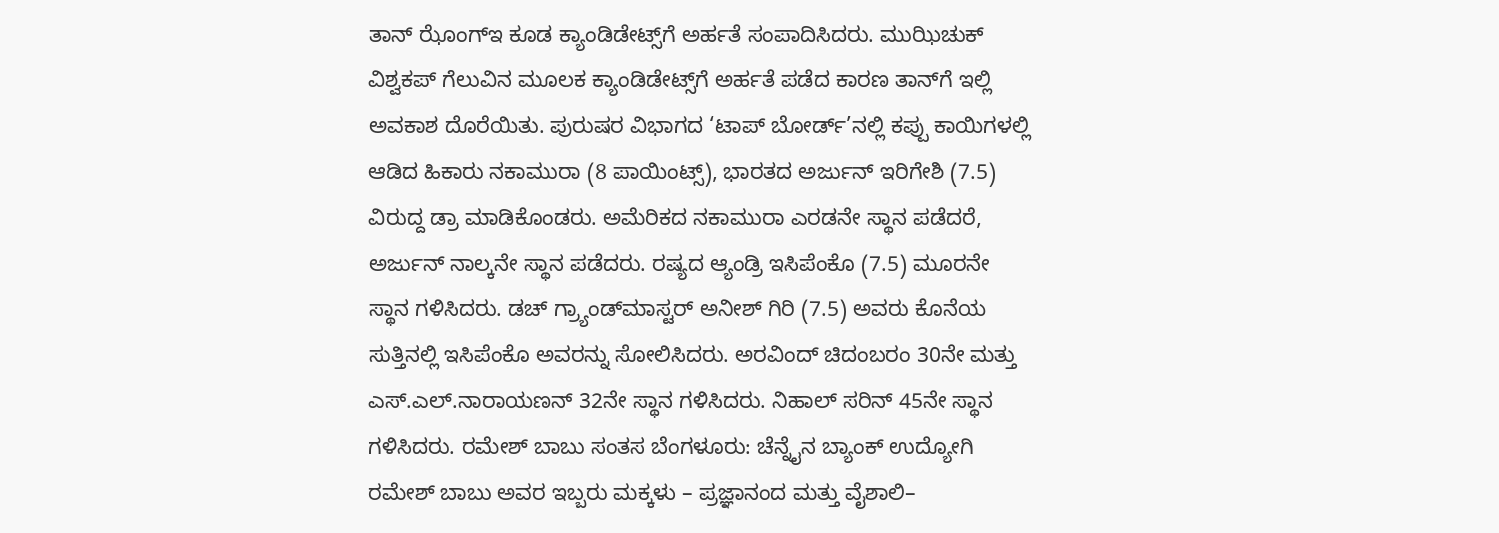ತಾನ್ ಝೊಂಗ್‌ಇ ಕೂಡ ಕ್ಯಾಂಡಿಡೇಟ್ಸ್‌ಗೆ ಅರ್ಹತೆ ಸಂಪಾದಿಸಿದರು. ಮುಝಿಚುಕ್ ವಿಶ್ವಕಪ್‌ ಗೆಲುವಿನ ಮೂಲಕ ಕ್ಯಾಂಡಿಡೇಟ್ಸ್‌ಗೆ ಅರ್ಹತೆ ಪಡೆದ ಕಾರಣ ತಾನ್‌ಗೆ ಇಲ್ಲಿ ಅವಕಾಶ ದೊರೆಯಿತು. ಪುರುಷರ ವಿಭಾಗದ ‘ಟಾಪ್‌ ಬೋರ್ಡ್‌’ನಲ್ಲಿ ಕಪ್ಪು ಕಾಯಿಗಳಲ್ಲಿ ಆಡಿದ ಹಿಕಾರು ನಕಾಮುರಾ (8 ಪಾಯಿಂಟ್ಸ್‌), ಭಾರತದ ಅರ್ಜುನ್‌ ಇರಿಗೇಶಿ (7.5) ವಿರುದ್ದ ಡ್ರಾ ಮಾಡಿಕೊಂಡರು. ಅಮೆರಿಕದ ನಕಾಮುರಾ ಎರಡನೇ ಸ್ಥಾನ ಪಡೆದರೆ, ಅರ್ಜುನ್ ನಾಲ್ಕನೇ ಸ್ಥಾನ ಪಡೆದರು. ರಷ್ಯದ ಆ್ಯಂಡ್ರಿ ಇಸಿಪೆಂಕೊ (7.5) ಮೂರನೇ ಸ್ಥಾನ ಗಳಿಸಿದರು. ಡಚ್‌ ಗ್ರ್ಯಾಂಡ್‌ಮಾಸ್ಟರ್‌ ಅನೀಶ್ ಗಿರಿ (7.5) ಅವರು ಕೊನೆಯ ಸುತ್ತಿನಲ್ಲಿ ಇಸಿಪೆಂಕೊ ಅವರನ್ನು ಸೋಲಿಸಿದರು. ಅರವಿಂದ್ ಚಿದಂಬರಂ 30ನೇ ಮತ್ತು ಎಸ್‌.ಎಲ್‌.ನಾರಾಯಣನ್ 32ನೇ ಸ್ಥಾನ ಗಳಿಸಿದರು. ನಿಹಾಲ್ ಸರಿನ್ 45ನೇ ಸ್ಥಾನ ಗಳಿಸಿದರು. ರಮೇಶ್ ಬಾಬು ಸಂತಸ ಬೆಂಗಳೂರು: ಚೆನ್ನೈನ ಬ್ಯಾಂಕ್ ಉದ್ಯೋಗಿ ರಮೇಶ್ ಬಾಬು ಅವರ ಇಬ್ಬರು ಮಕ್ಕಳು – ಪ್ರಜ್ಞಾನಂದ ಮತ್ತು ವೈಶಾಲಿ–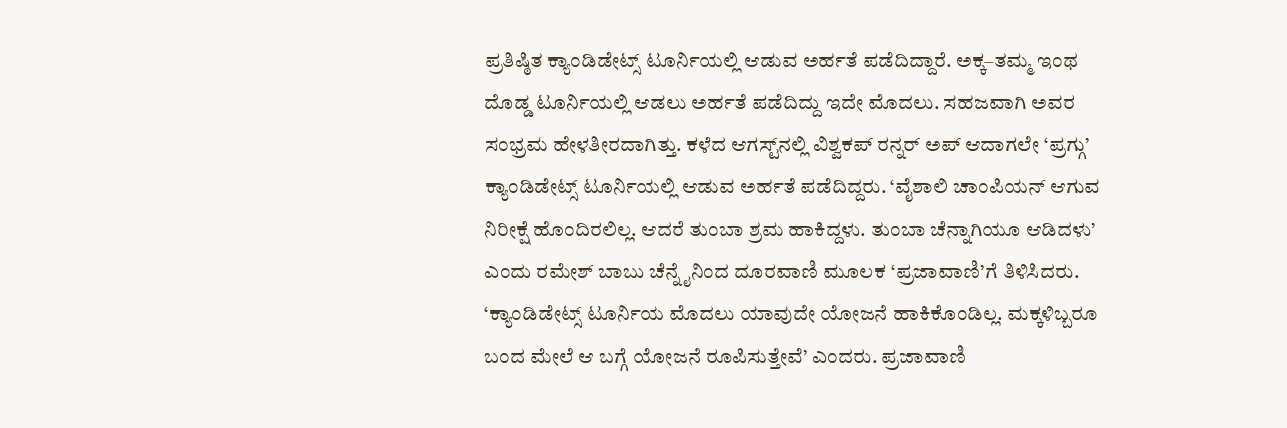ಪ್ರತಿಷ್ಠಿತ ಕ್ಯಾಂಡಿಡೇಟ್ಸ್‌ ಟೂರ್ನಿಯಲ್ಲಿ ಆಡುವ ಅರ್ಹತೆ ಪಡೆದಿದ್ದಾರೆ. ಅಕ್ಕ–ತಮ್ಮ ಇಂಥ ದೊಡ್ಡ ಟೂರ್ನಿಯಲ್ಲಿ ಆಡಲು ಅರ್ಹತೆ ಪಡೆದಿದ್ದು ಇದೇ ಮೊದಲು. ಸಹಜವಾಗಿ ಅವರ ಸಂಭ್ರಮ ಹೇಳತೀರದಾಗಿತ್ತು. ಕಳೆದ ಆಗಸ್ಟ್‌ನಲ್ಲಿ ವಿಶ್ವಕಪ್‌ ರನ್ನರ್‌ ಅಪ್‌ ಆದಾಗಲೇ ‘ಪ್ರಗ್ಗು’ ಕ್ಯಾಂಡಿಡೇಟ್ಸ್‌ ಟೂರ್ನಿಯಲ್ಲಿ ಆಡುವ ಅರ್ಹತೆ ಪಡೆದಿದ್ದರು. ‘ವೈಶಾಲಿ ಚಾಂಪಿಯನ್‌ ಆಗುವ ನಿರೀಕ್ಷೆ ಹೊಂದಿರಲಿಲ್ಲ. ಆದರೆ ತುಂಬಾ ಶ್ರಮ ಹಾಕಿದ್ದಳು. ತುಂಬಾ ಚೆನ್ನಾಗಿಯೂ ಆಡಿದಳು’ ಎಂದು ರಮೇಶ್ ಬಾಬು ಚೆನ್ನೈನಿಂದ ದೂರವಾಣಿ ಮೂಲಕ ‘ಪ್ರಜಾವಾಣಿ’ಗೆ ತಿಳಿಸಿದರು. ‘ಕ್ಯಾಂಡಿಡೇಟ್ಸ್‌ ಟೂರ್ನಿಯ ಮೊದಲು ಯಾವುದೇ ಯೋಜನೆ ಹಾಕಿಕೊಂಡಿಲ್ಲ. ಮಕ್ಕಳಿಬ್ಬರೂ ಬಂದ ಮೇಲೆ ಆ ಬಗ್ಗೆ ಯೋಜನೆ ರೂಪಿಸುತ್ತೇವೆ’ ಎಂದರು. ಪ್ರಜಾವಾಣಿ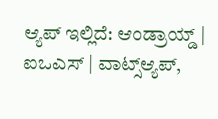ಆ್ಯಪ್ ಇಲ್ಲಿದೆ: ಆಂಡ್ರಾಯ್ಡ್ | ಐಒಎಸ್ | ವಾಟ್ಸ್ಆ್ಯಪ್,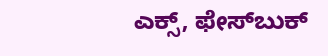ಎಕ್ಸ್, ಫೇಸ್‌ಬುಕ್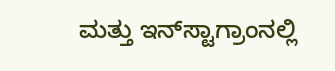ಮತ್ತು ಇನ್‌ಸ್ಟಾಗ್ರಾಂನಲ್ಲಿ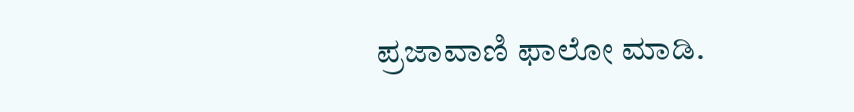ಪ್ರಜಾವಾಣಿ ಫಾಲೋ ಮಾಡಿ.